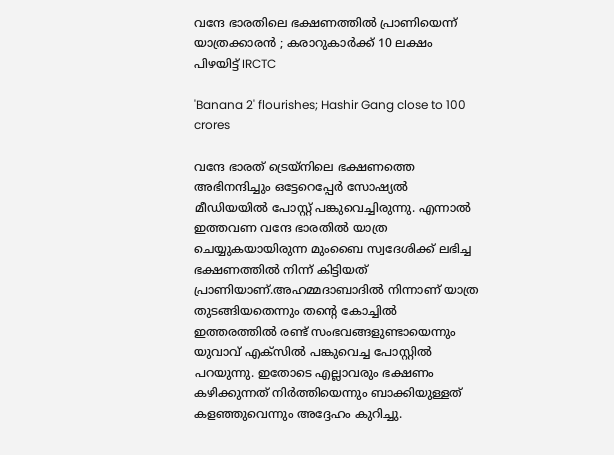വന്ദേ ഭാരതിലെ ഭക്ഷണത്തില്‍ പ്രാണിയെന്ന് യാത്രക്കാരൻ ; കരാറുകാര്‍ക്ക് 10 ലക്ഷം പിഴയിട്ട് IRCTC

'Banana 2' flourishes; Hashir Gang close to 100 crores

വന്ദേ ഭാരത് ട്രെയ്നിലെ ഭക്ഷണത്തെ അഭിനന്ദിച്ചും ഒട്ടേറെപ്പേർ സോഷ്യൽ മീഡിയയിൽ പോസ്റ്റ് പങ്കുവെച്ചിരുന്നു. എന്നാൽ ഇത്തവണ വന്ദേ ഭാരതിൽ യാത്ര ചെയ്യുകയായിരുന്ന മുംബൈ സ്വദേശിക്ക് ലഭിച്ച ഭക്ഷണത്തിൽ നിന്ന് കിട്ടിയത് പ്രാണിയാണ്.അഹമ്മദാബാദിൽ നിന്നാണ് യാത്ര തുടങ്ങിയതെന്നും തന്റെ കോച്ചിൽ ഇത്തരത്തിൽ രണ്ട് സംഭവങ്ങളുണ്ടായെന്നും യുവാവ് എക്‌സിൽ പങ്കുവെച്ച പോസ്റ്റിൽ പറയുന്നു. ഇതോടെ എല്ലാവരും ഭക്ഷണം കഴിക്കുന്നത് നിർത്തിയെന്നും ബാക്കിയുള്ളത് കളഞ്ഞുവെന്നും അദ്ദേഹം കുറിച്ചു.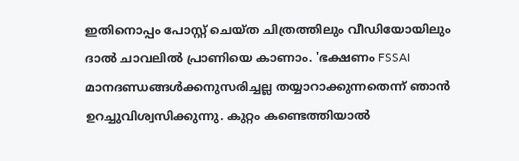ഇതിനൊപ്പം പോസ്റ്റ് ചെയ്ത ചിത്രത്തിലും വീഡിയോയിലും ദാൽ ചാവലിൽ പ്രാണിയെ കാണാം. 'ഭക്ഷണം FSSAI മാനദണ്ഡങ്ങൾക്കനുസരിച്ചല്ല തയ്യാറാക്കുന്നതെന്ന് ഞാൻ ഉറച്ചുവിശ്വസിക്കുന്നു. കുറ്റം കണ്ടെത്തിയാൽ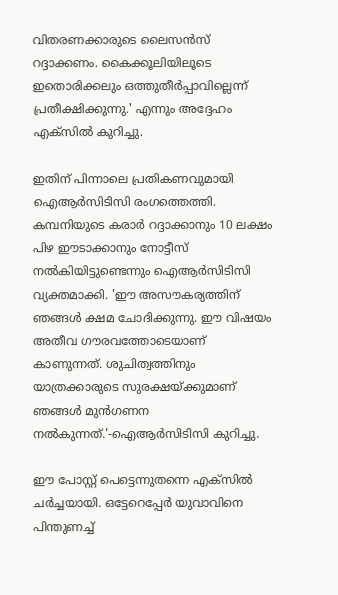വിതരണക്കാരുടെ ലൈസൻസ് റദ്ദാക്കണം. കൈക്കൂലിയിലൂടെ ഇതൊരിക്കലും ഒത്തുതീർപ്പാവില്ലെന്ന് പ്രതീക്ഷിക്കുന്നു.' എന്നും അദ്ദേഹം എക്‌സിൽ കുറിച്ചു.

ഇതിന് പിന്നാലെ പ്രതികണവുമായി ഐആർസിടിസി രംഗത്തെത്തി. കമ്പനിയുടെ കരാർ റദ്ദാക്കാനും 10 ലക്ഷം പിഴ ഈടാക്കാനും നോട്ടീസ് നൽകിയിട്ടുണ്ടെന്നും ഐആർസിടിസി വ്യക്തമാക്കി. 'ഈ അസൗകര്യത്തിന് ഞങ്ങൾ ക്ഷമ ചോദിക്കുന്നു. ഈ വിഷയം അതീവ ഗൗരവത്തോടെയാണ് കാണുന്നത്. ശുചിത്വത്തിനും യാത്രക്കാരുടെ സുരക്ഷയ്ക്കുമാണ് ഞങ്ങൾ മുൻഗണന നൽകുന്നത്.'-ഐആർസിടിസി കുറിച്ചു.

ഈ പോസ്റ്റ് പെട്ടെന്നുതന്നെ എക്‌സിൽ ചർച്ചയായി. ഒട്ടേറെപ്പേർ യുവാവിനെ പിന്തുണച്ച്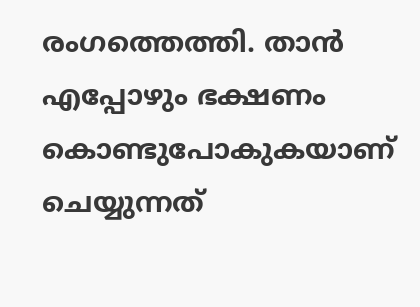രംഗത്തെത്തി. താൻ എപ്പോഴും ഭക്ഷണം കൊണ്ടുപോകുകയാണ് ചെയ്യുന്നത്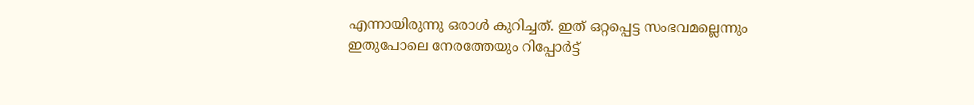എന്നായിരുന്നു ഒരാൾ കുറിച്ചത്. ഇത് ഒറ്റപ്പെട്ട സംഭവമല്ലെന്നും ഇതുപോലെ നേരത്തേയും റിപ്പോർട്ട്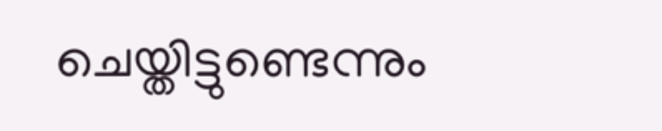ചെയ്തിട്ടുണ്ടെന്നും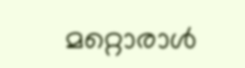മറ്റൊരാൾ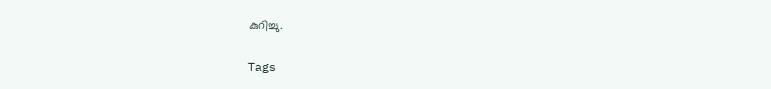കുറിച്ചു.

Tags